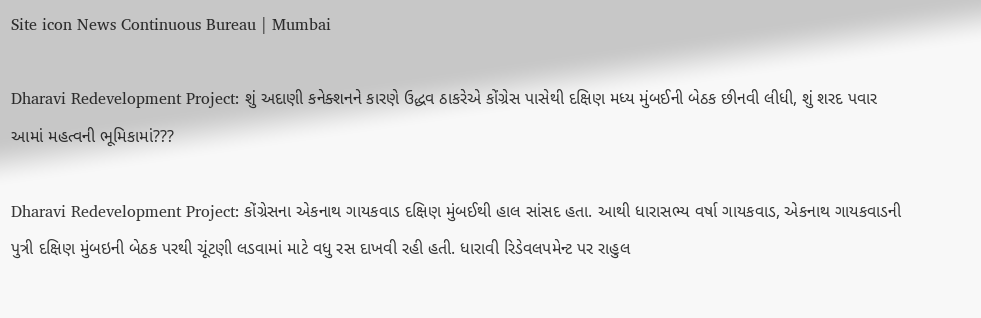Site icon News Continuous Bureau | Mumbai

Dharavi Redevelopment Project: શું અદાણી કનેક્શનને કારણે ઉદ્ધવ ઠાકરેએ કોંગ્રેસ પાસેથી દક્ષિણ મધ્ય મુંબઈની બેઠક છીનવી લીધી, શું શરદ પવાર આમાં મહત્વની ભૂમિકામાં???

Dharavi Redevelopment Project: કોંગ્રેસના એકનાથ ગાયકવાડ દક્ષિણ મુંબઈથી હાલ સાંસદ હતા. આથી ધારાસભ્ય વર્ષા ગાયકવાડ, એકનાથ ગાયકવાડની પુત્રી દક્ષિણ મુંબઇની બેઠક પરથી ચૂંટણી લડવામાં માટે વધુ રસ દાખવી રહી હતી. ધારાવી રિડેવલપમેન્ટ પર રાહુલ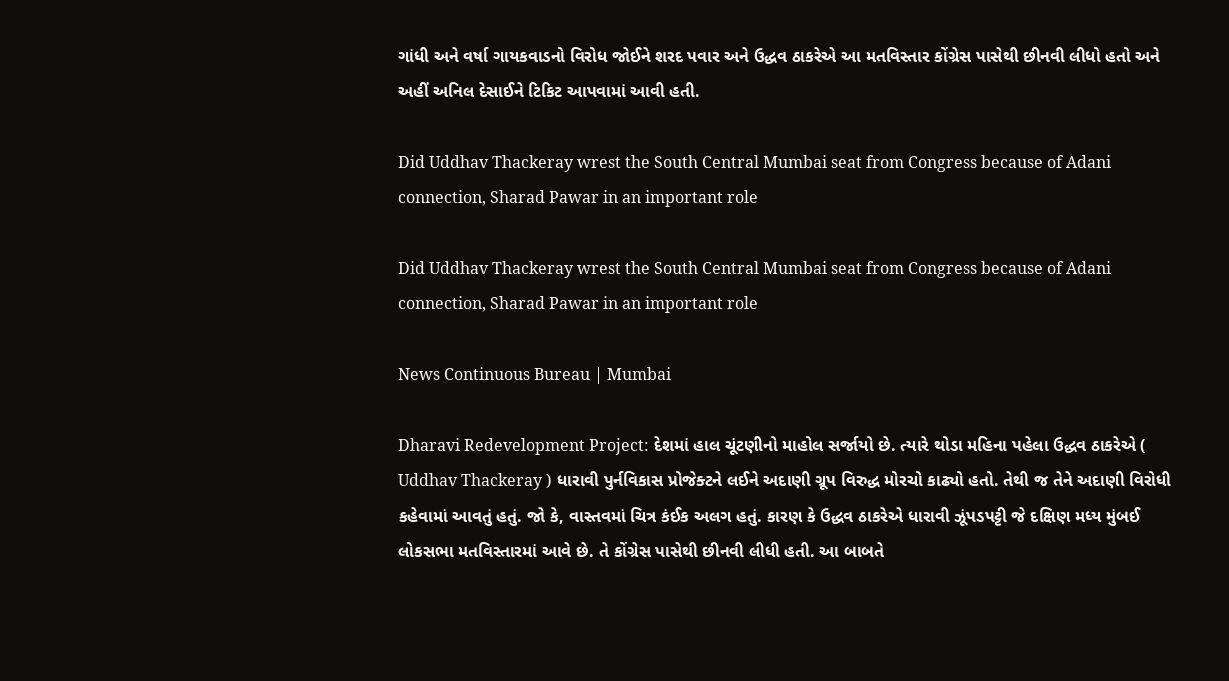ગાંધી અને વર્ષા ગાયકવાડનો વિરોધ જોઈને શરદ પવાર અને ઉદ્ધવ ઠાકરેએ આ મતવિસ્તાર કોંગ્રેસ પાસેથી છીનવી લીધો હતો અને અહીં અનિલ દેસાઈને ટિકિટ આપવામાં આવી હતી.

Did Uddhav Thackeray wrest the South Central Mumbai seat from Congress because of Adani connection, Sharad Pawar in an important role

Did Uddhav Thackeray wrest the South Central Mumbai seat from Congress because of Adani connection, Sharad Pawar in an important role

News Continuous Bureau | Mumbai

Dharavi Redevelopment Project: દેશમાં હાલ ચૂંટણીનો માહોલ સર્જાયો છે. ત્યારે થોડા મહિના પહેલા ઉદ્ધવ ઠાકરેએ ( Uddhav Thackeray ) ધારાવી પુર્નવિકાસ પ્રોજેક્ટને લઈને અદાણી ગ્રૂપ વિરુદ્ધ મોરચો કાઢ્યો હતો. તેથી જ તેને અદાણી વિરોધી કહેવામાં આવતું હતું. જો કે, વાસ્તવમાં ચિત્ર કંઈક અલગ હતું. કારણ કે ઉદ્ધવ ઠાકરેએ ધારાવી ઝૂંપડપટ્ટી જે દક્ષિણ મધ્ય મુંબઈ લોકસભા મતવિસ્તારમાં આવે છે. તે કોંગ્રેસ પાસેથી છીનવી લીધી હતી. આ બાબતે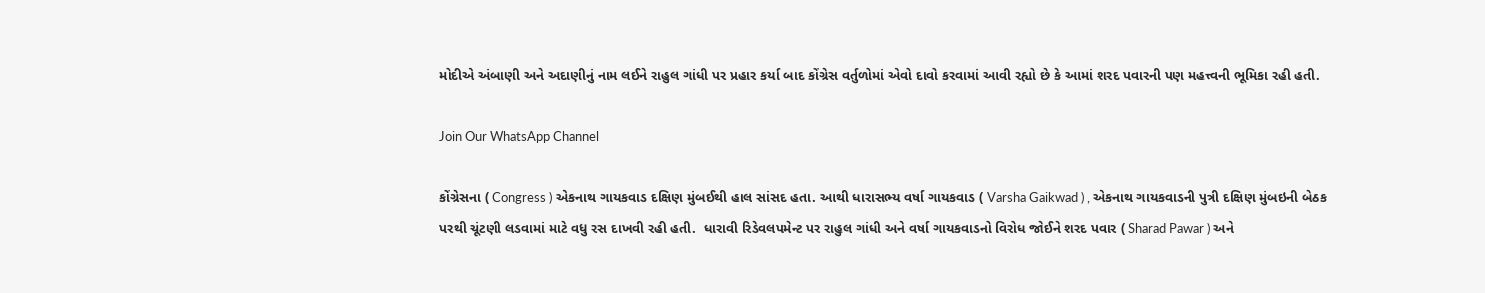મોદીએ અંબાણી અને અદાણીનું નામ લઈને રાહુલ ગાંધી પર પ્રહાર કર્યા બાદ કોંગ્રેસ વર્તુળોમાં એવો દાવો કરવામાં આવી રહ્યો છે કે આમાં શરદ પવારની પણ મહત્ત્વની ભૂમિકા રહી હતી.

Join Our WhatsApp Channel

કોંગ્રેસના ( Congress ) એકનાથ ગાયકવાડ દક્ષિણ મુંબઈથી હાલ સાંસદ હતા. આથી ધારાસભ્ય વર્ષા ગાયકવાડ ( Varsha Gaikwad ) , એકનાથ ગાયકવાડની પુત્રી દક્ષિણ મુંબઇની બેઠક પરથી ચૂંટણી લડવામાં માટે વધુ રસ દાખવી રહી હતી.  ધારાવી રિડેવલપમેન્ટ પર રાહુલ ગાંધી અને વર્ષા ગાયકવાડનો વિરોધ જોઈને શરદ પવાર ( Sharad Pawar ) અને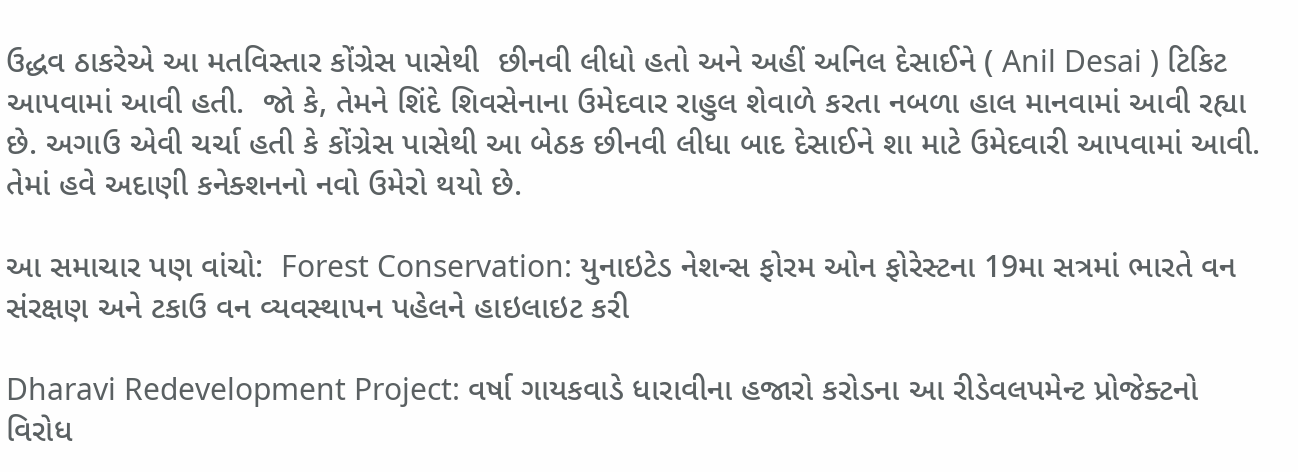ઉદ્ધવ ઠાકરેએ આ મતવિસ્તાર કોંગ્રેસ પાસેથી  છીનવી લીધો હતો અને અહીં અનિલ દેસાઈને ( Anil Desai ) ટિકિટ આપવામાં આવી હતી.  જો કે, તેમને શિંદે શિવસેનાના ઉમેદવાર રાહુલ શેવાળે કરતા નબળા હાલ માનવામાં આવી રહ્યા છે. અગાઉ એવી ચર્ચા હતી કે કોંગ્રેસ પાસેથી આ બેઠક છીનવી લીધા બાદ દેસાઈને શા માટે ઉમેદવારી આપવામાં આવી. તેમાં હવે અદાણી કનેક્શનનો નવો ઉમેરો થયો છે.

આ સમાચાર પણ વાંચો:  Forest Conservation: યુનાઇટેડ નેશન્સ ફોરમ ઓન ફોરેસ્ટના 19મા સત્રમાં ભારતે વન સંરક્ષણ અને ટકાઉ વન વ્યવસ્થાપન પહેલને હાઇલાઇટ કરી

Dharavi Redevelopment Project: વર્ષા ગાયકવાડે ધારાવીના હજારો કરોડના આ રીડેવલપમેન્ટ પ્રોજેક્ટનો વિરોધ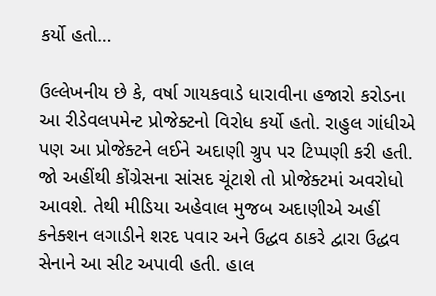કર્યો હતો…

ઉલ્લેખનીય છે કે, વર્ષા ગાયકવાડે ધારાવીના હજારો કરોડના આ રીડેવલપમેન્ટ પ્રોજેક્ટનો વિરોધ કર્યો હતો. રાહુલ ગાંધીએ પણ આ પ્રોજેક્ટને લઈને અદાણી ગ્રુપ પર ટિપ્પણી કરી હતી. જો અહીંથી કોંગ્રેસના સાંસદ ચૂંટાશે તો પ્રોજેક્ટમાં અવરોધો આવશે. તેથી મીડિયા અહેવાલ મુજબ અદાણીએ અહીં કનેક્શન લગાડીને શરદ પવાર અને ઉદ્ધવ ઠાકરે દ્વારા ઉદ્ધવ સેનાને આ સીટ અપાવી હતી. હાલ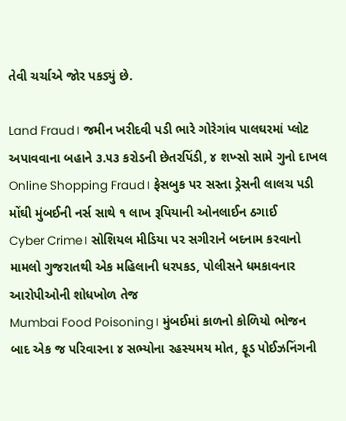તેવી ચર્ચાએ જોર પકડ્યું છે.

Land Fraud। જમીન ખરીદવી પડી ભારે ગોરેગાંવ પાલઘરમાં પ્લોટ અપાવવાના બહાને ૩.૫૩ કરોડની છેતરપિંડી, ૪ શખ્સો સામે ગુનો દાખલ
Online Shopping Fraud। ફેસબુક પર સસ્તા ડ્રેસની લાલચ પડી મોંઘી મુંબઈની નર્સ સાથે ૧ લાખ રૂપિયાની ઓનલાઈન ઠગાઈ
Cyber Crime। સોશિયલ મીડિયા પર સગીરાને બદનામ કરવાનો મામલો ગુજરાતથી એક મહિલાની ધરપકડ, પોલીસને ધમકાવનાર આરોપીઓની શોધખોળ તેજ
Mumbai Food Poisoning। મુંબઈમાં કાળનો કોળિયો ભોજન બાદ એક જ પરિવારના ૪ સભ્યોના રહસ્યમય મોત, ફૂડ પોઈઝનિંગની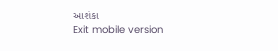આશંકા
Exit mobile version